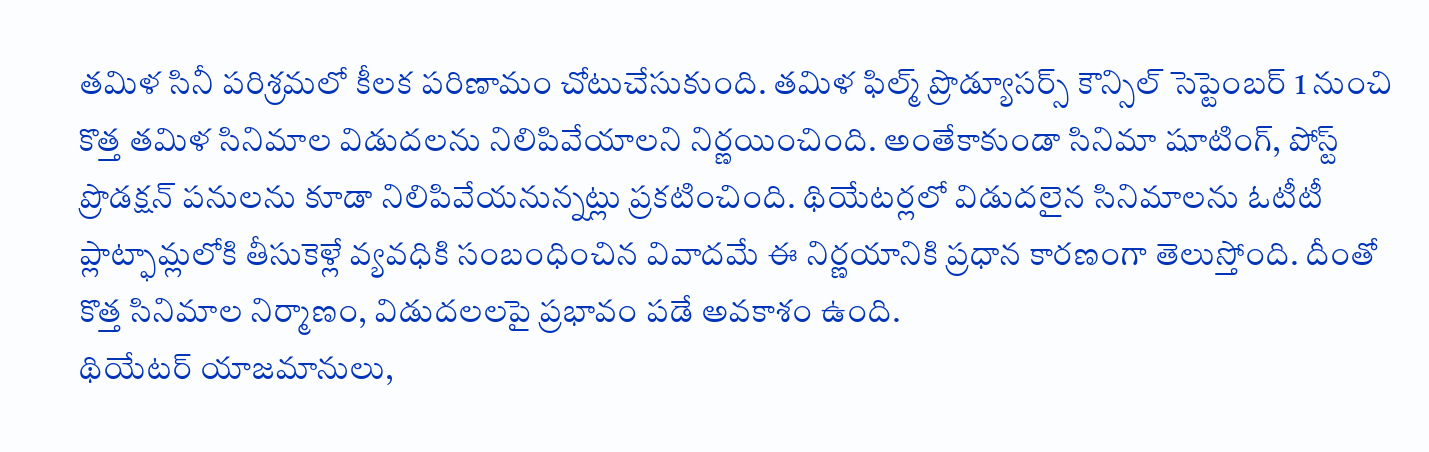తమిళ సినీ పరిశ్రమలో కీలక పరిణామం చోటుచేసుకుంది. తమిళ ఫిల్మ్ ప్రొడ్యూసర్స్ కౌన్సిల్ సెప్టెంబర్ 1 నుంచి కొత్త తమిళ సినిమాల విడుదలను నిలిపివేయాలని నిర్ణయించింది. అంతేకాకుండా సినిమా షూటింగ్, పోస్ట్ ప్రొడక్షన్ పనులను కూడా నిలిపివేయనున్నట్లు ప్రకటించింది. థియేటర్లలో విడుదలైన సినిమాలను ఓటీటీ ప్లాట్ఫామ్లలోకి తీసుకెళ్లే వ్యవధికి సంబంధించిన వివాదమే ఈ నిర్ణయానికి ప్రధాన కారణంగా తెలుస్తోంది. దీంతో కొత్త సినిమాల నిర్మాణం, విడుదలలపై ప్రభావం పడే అవకాశం ఉంది.
థియేటర్ యాజమానులు,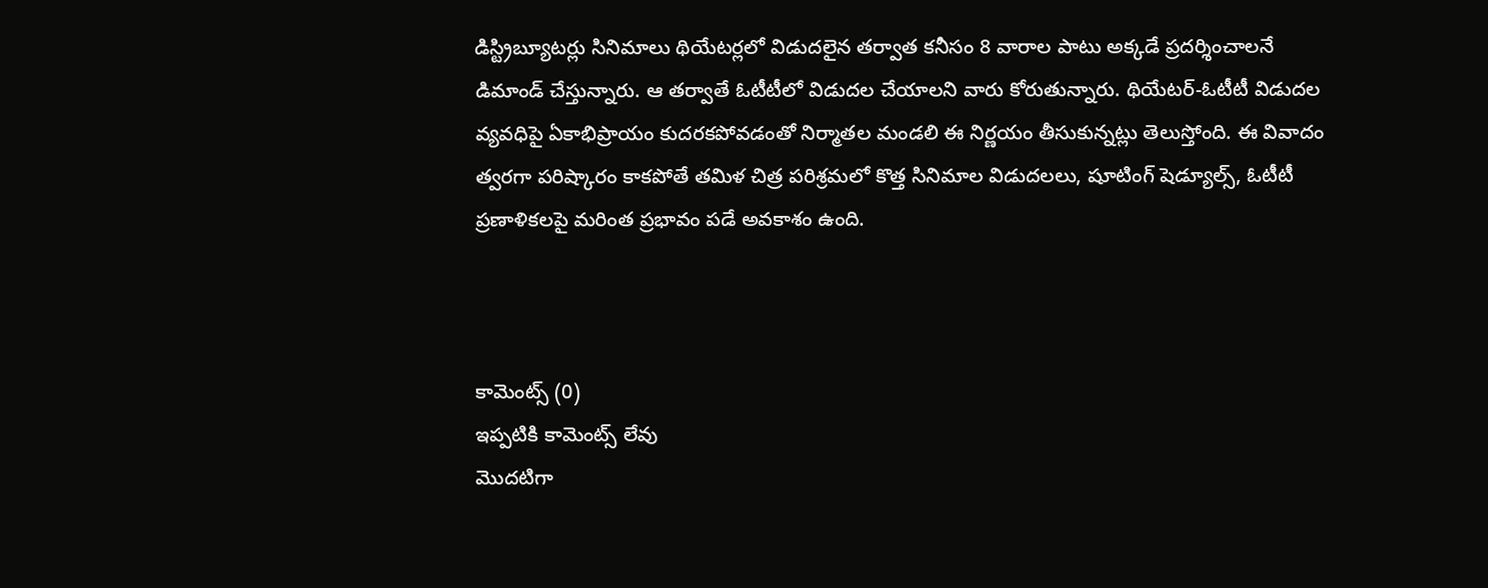డిస్ట్రిబ్యూటర్లు సినిమాలు థియేటర్లలో విడుదలైన తర్వాత కనీసం 8 వారాల పాటు అక్కడే ప్రదర్శించాలనే డిమాండ్ చేస్తున్నారు. ఆ తర్వాతే ఓటీటీలో విడుదల చేయాలని వారు కోరుతున్నారు. థియేటర్-ఓటీటీ విడుదల వ్యవధిపై ఏకాభిప్రాయం కుదరకపోవడంతో నిర్మాతల మండలి ఈ నిర్ణయం తీసుకున్నట్లు తెలుస్తోంది. ఈ వివాదం త్వరగా పరిష్కారం కాకపోతే తమిళ చిత్ర పరిశ్రమలో కొత్త సినిమాల విడుదలలు, షూటింగ్ షెడ్యూల్స్, ఓటీటీ ప్రణాళికలపై మరింత ప్రభావం పడే అవకాశం ఉంది.



కామెంట్స్ (0)
ఇప్పటికి కామెంట్స్ లేవు
మొదటిగా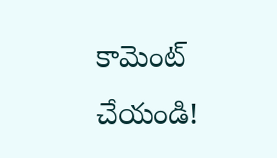కామెంట్ చేయండి!